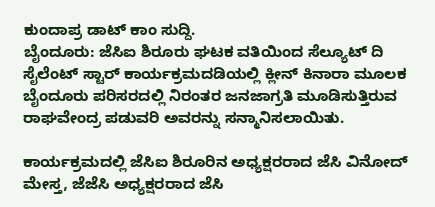ಕುಂದಾಪ್ರ ಡಾಟ್ ಕಾಂ ಸುದ್ದಿ.
ಬೈಂದೂರು: ಜೆಸಿಐ ಶಿರೂರು ಘಟಕ ವತಿಯಿಂದ ಸೆಲ್ಯೂಟ್ ದಿ ಸೈಲೆಂಟ್ ಸ್ಟಾರ್ ಕಾರ್ಯಕ್ರಮದಡಿಯಲ್ಲಿ ಕ್ಲೀನ್ ಕಿನಾರಾ ಮೂಲಕ ಬೈಂದೂರು ಪರಿಸರದಲ್ಲಿ ನಿರಂತರ ಜನಜಾಗ್ರತಿ ಮೂಡಿಸುತ್ತಿರುವ ರಾಘವೇಂದ್ರ ಪಡುವರಿ ಅವರನ್ನು ಸನ್ಮಾನಿಸಲಾಯಿತು.

ಕಾರ್ಯಕ್ರಮದಲ್ಲಿ ಜೆಸಿಐ ಶಿರೂರಿನ ಅಧ್ಯಕ್ಷರರಾದ ಜೆಸಿ ವಿನೋದ್ ಮೇಸ್ತ, ಜೆಜೆಸಿ ಅಧ್ಯಕ್ಷರರಾದ ಜೆಸಿ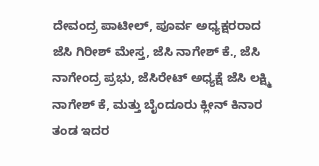ದೇವಂದ್ರ ಪಾಟೀಲ್, ಪೂರ್ವ ಅಧ್ಯಕ್ಷರರಾದ ಜೆಸಿ ಗಿರೀಶ್ ಮೇಸ್ತ, ಜೆಸಿ ನಾಗೇಶ್ ಕೆ., ಜೆಸಿ ನಾಗೇಂದ್ರ ಪ್ರಭು, ಜೆಸಿರೇಟ್ ಅಧ್ಯಕ್ಷೆ ಜೆಸಿ ಲಕ್ಷ್ಮಿ ನಾಗೇಶ್ ಕೆ, ಮತ್ತು ಬೈಂದೂರು ಕ್ಲೀನ್ ಕಿನಾರ ತಂಡ ಇದರ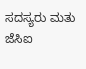ಸದಸ್ಯರು ಮತು ಜೆಸಿಐ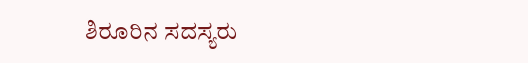ಶಿರೂರಿನ ಸದಸ್ಯರು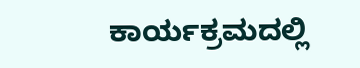ಕಾರ್ಯಕ್ರಮದಲ್ಲಿ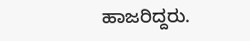ಹಾಜರಿದ್ದರು.